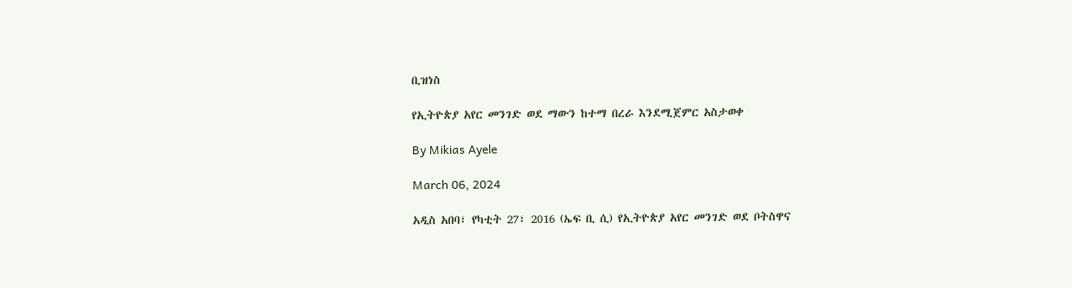ቢዝነስ

የኢትዮጵያ አየር መንገድ ወደ ማውን ከተማ በረራ እንደሚጀምር አስታወቀ

By Mikias Ayele

March 06, 2024

አዲስ አበባ፣ የካቲት 27፣ 2016 (ኤፍ ቢ ሲ) የኢትዮጵያ አየር መንገድ ወደ ቦትስዋና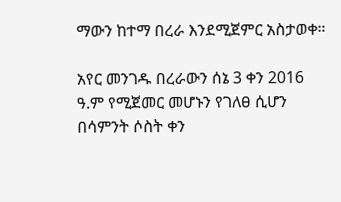ማውን ከተማ በረራ እንደሚጀምር አስታወቀ።

አየር መንገዱ በረራውን ሰኔ 3 ቀን 2016 ዓ.ም የሚጀመር መሆኑን የገለፀ ሲሆን በሳምንት ሶስት ቀን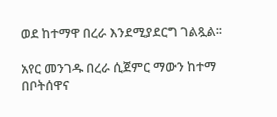ወደ ከተማዋ በረራ እንደሚያደርግ ገልጿል፡፡

አየር መንገዱ በረራ ሲጀምር ማውን ከተማ በቦትሰዋና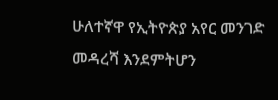ሁለተኛዋ የኢትዮጵያ አየር መንገድ መዳረሻ እንደምትሆን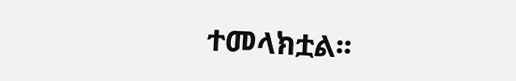ተመላክቷል፡፡